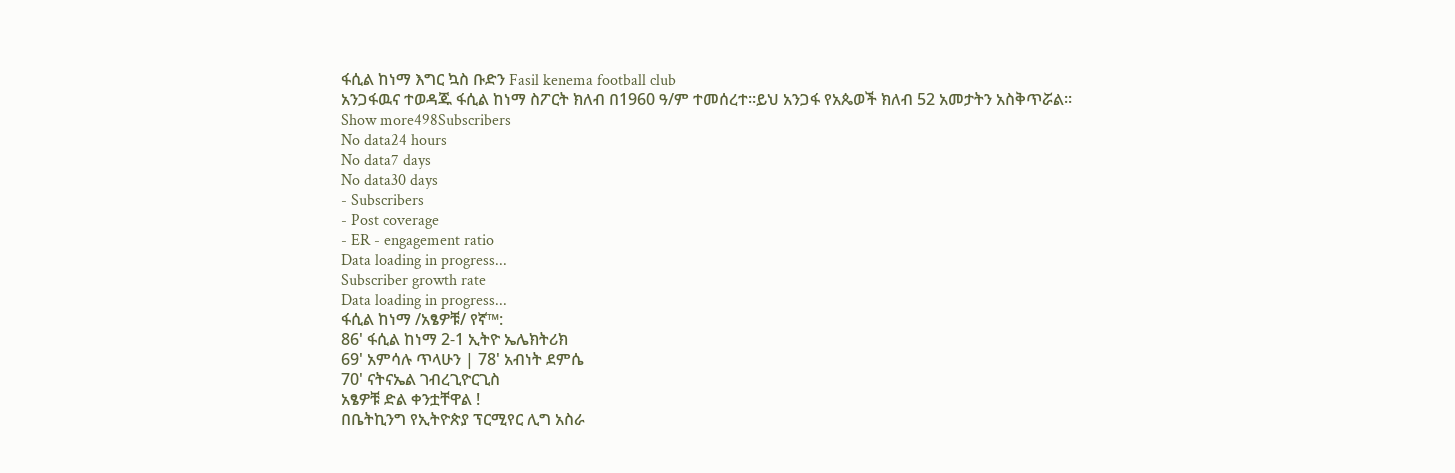ፋሲል ከነማ እግር ኳስ ቡድን Fasil kenema football club
አንጋፋዉና ተወዳጁ ፋሲል ከነማ ስፖርት ክለብ በ1960 ዓ/ም ተመሰረተ፡፡ይህ አንጋፋ የአጴወች ክለብ 52 አመታትን አስቅጥሯል፡፡
Show more498Subscribers
No data24 hours
No data7 days
No data30 days
- Subscribers
- Post coverage
- ER - engagement ratio
Data loading in progress...
Subscriber growth rate
Data loading in progress...
ፋሲል ከነማ /አፄዎቹ/ የኛ™:
86' ፋሲል ከነማ 2-1 ኢትዮ ኤሌክትሪክ
69' አምሳሉ ጥላሁን | 78' አብነት ደምሴ
70' ናትናኤል ገብረጊዮርጊስ
አፄዎቹ ድል ቀንቷቸዋል !
በቤትኪንግ የኢትዮጵያ ፕርሚየር ሊግ አስራ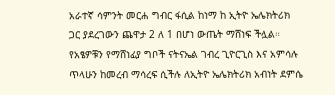አራተኛ ሳምንት መርሐ ግብር ፋሲል ከነማ ከ ኢትዮ ኤሌክትሪክ ጋር ያደረገውን ጨዋታ 2 ለ 1 በሆነ ውጤት ማሸነፍ ችሏል።
የአፄዎቹን የማሸነፊያ ግቦች ናትናኤል ገብረ ጊዮርጊስ እና አምሳሉ ጥላሁን ከመረብ ማሳረፍ ሲችሉ ለኢትዮ ኤሌክትሪክ አብነት ደምሴ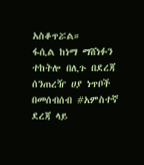አስቆጥሯል።
ፋሲል ከነማ ማሸነፉን ተከትሎ በሊጉ በደረጃ ሰንጠረዥ ሀያ ነጥቦች በመሰብሰብ #አምስተኛ ደረጃ ላይ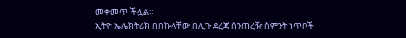መቀመጥ ችሏል።
ኢትዮ ኤሌክትሪክ በበኩላቸው በሊጉ ደረጃ ሰንጠረዥ ስምንት ነጥቦች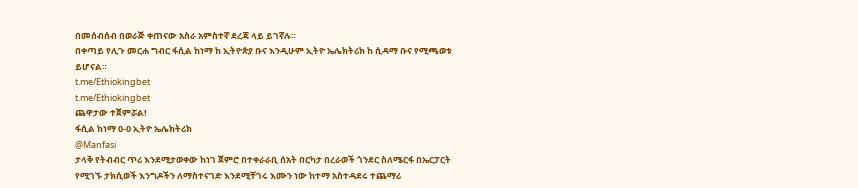በመሰብሰብ በወራጅ ቀጠናው አስራ አምስተኛ ደረጃ ላይ ይገኛሉ።
በቀጣይ የሊጉ መርሐ ግብር ፋሲል ከነማ ከ ኢትዮጵያ ቡና እንዲሁም ኢትዮ ኤሌክትሪክ ከ ሲዳማ ቡና የሚጫወቱ ይሆናል።
t.me/Ethiokingbet
t.me/Ethiokingbet
ጨዋታው ተጀምሯል!
ፋሲል ከነማ 0-0 ኢትዮ ኤሌክትሪክ
@Manfasi
ታላቅ የትብብር ጥሪ እንደሚታወቀው ከነገ ጀምሮ በተቀራራቢ ሰአት በርካታ በረራወች ጎንደር ስለሜርፋ በኤርፓርት የሚገኙ ታክሲወች እንግዶችን ለማስተናገድ እንደሚቸገሩ እሙን ነው ከተማ አስተዳደሩ ተጨማሪ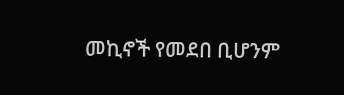መኪኖች የመደበ ቢሆንም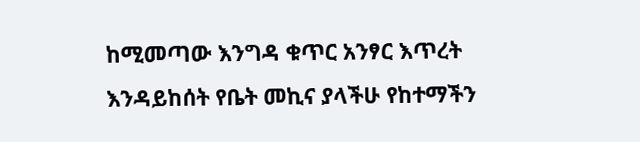ከሚመጣው እንግዳ ቁጥር አንፃር እጥረት እንዳይከሰት የቤት መኪና ያላችሁ የከተማችን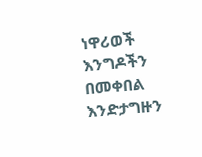ነዋሪወች እንግዶችን በመቀበል እንድታግዙን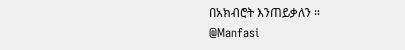በአክብሮት እንጠይቃለን ።
@Manfasi